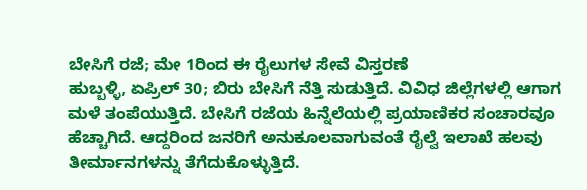ಬೇಸಿಗೆ ರಜೆ; ಮೇ 1ರಿಂದ ಈ ರೈಲುಗಳ ಸೇವೆ ವಿಸ್ತರಣೆ
ಹುಬ್ಬಳ್ಳಿ, ಏಪ್ರಿಲ್ 30; ಬಿರು ಬೇಸಿಗೆ ನೆತ್ತಿ ಸುಡುತ್ತಿದೆ. ವಿವಿಧ ಜಿಲ್ಲೆಗಳಲ್ಲಿ ಆಗಾಗ ಮಳೆ ತಂಪೆಯುತ್ತಿದೆ. ಬೇಸಿಗೆ ರಜೆಯ ಹಿನ್ನೆಲೆಯಲ್ಲಿ ಪ್ರಯಾಣಿಕರ ಸಂಚಾರವೂ ಹೆಚ್ಚಾಗಿದೆ. ಆದ್ದರಿಂದ ಜನರಿಗೆ ಅನುಕೂಲವಾಗುವಂತೆ ರೈಲ್ವೆ ಇಲಾಖೆ ಹಲವು ತೀರ್ಮಾನಗಳನ್ನು ತೆಗೆದುಕೊಳ್ಳುತ್ತಿದೆ.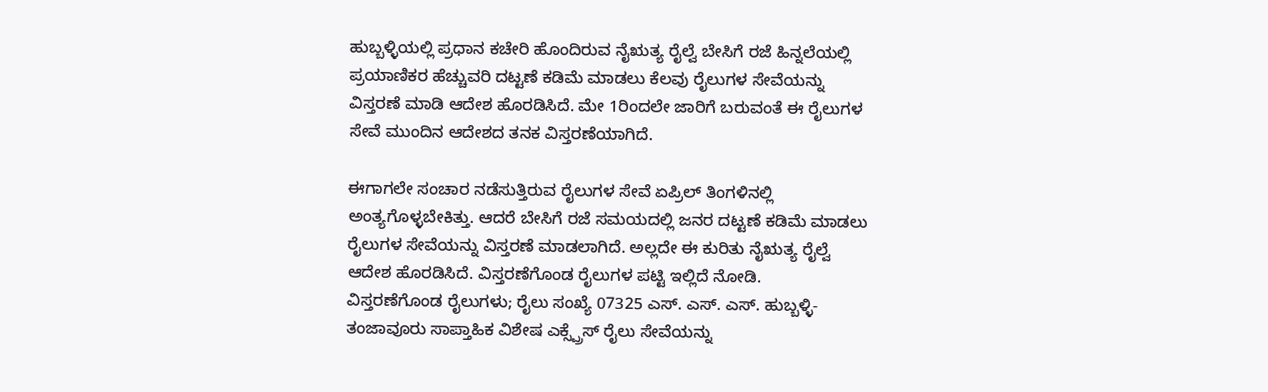ಹುಬ್ಬಳ್ಳಿಯಲ್ಲಿ ಪ್ರಧಾನ ಕಚೇರಿ ಹೊಂದಿರುವ ನೈಋತ್ಯ ರೈಲ್ವೆ ಬೇಸಿಗೆ ರಜೆ ಹಿನ್ನಲೆಯಲ್ಲಿ ಪ್ರಯಾಣಿಕರ ಹೆಚ್ಚುವರಿ ದಟ್ಟಣೆ ಕಡಿಮೆ ಮಾಡಲು ಕೆಲವು ರೈಲುಗಳ ಸೇವೆಯನ್ನು ವಿಸ್ತರಣೆ ಮಾಡಿ ಆದೇಶ ಹೊರಡಿಸಿದೆ. ಮೇ 1ರಿಂದಲೇ ಜಾರಿಗೆ ಬರುವಂತೆ ಈ ರೈಲುಗಳ ಸೇವೆ ಮುಂದಿನ ಆದೇಶದ ತನಕ ವಿಸ್ತರಣೆಯಾಗಿದೆ.

ಈಗಾಗಲೇ ಸಂಚಾರ ನಡೆಸುತ್ತಿರುವ ರೈಲುಗಳ ಸೇವೆ ಏಪ್ರಿಲ್ ತಿಂಗಳಿನಲ್ಲಿ ಅಂತ್ಯಗೊಳ್ಳಬೇಕಿತ್ತು. ಆದರೆ ಬೇಸಿಗೆ ರಜೆ ಸಮಯದಲ್ಲಿ ಜನರ ದಟ್ಟಣೆ ಕಡಿಮೆ ಮಾಡಲು ರೈಲುಗಳ ಸೇವೆಯನ್ನು ವಿಸ್ತರಣೆ ಮಾಡಲಾಗಿದೆ. ಅಲ್ಲದೇ ಈ ಕುರಿತು ನೈಋತ್ಯ ರೈಲ್ವೆ ಆದೇಶ ಹೊರಡಿಸಿದೆ. ವಿಸ್ತರಣೆಗೊಂಡ ರೈಲುಗಳ ಪಟ್ಟಿ ಇಲ್ಲಿದೆ ನೋಡಿ.
ವಿಸ್ತರಣೆಗೊಂಡ ರೈಲುಗಳು; ರೈಲು ಸಂಖ್ಯೆ 07325 ಎಸ್. ಎಸ್. ಎಸ್. ಹುಬ್ಬಳ್ಳಿ-ತಂಜಾವೂರು ಸಾಪ್ತಾಹಿಕ ವಿಶೇಷ ಎಕ್ಸ್ಪ್ರೆಸ್ ರೈಲು ಸೇವೆಯನ್ನು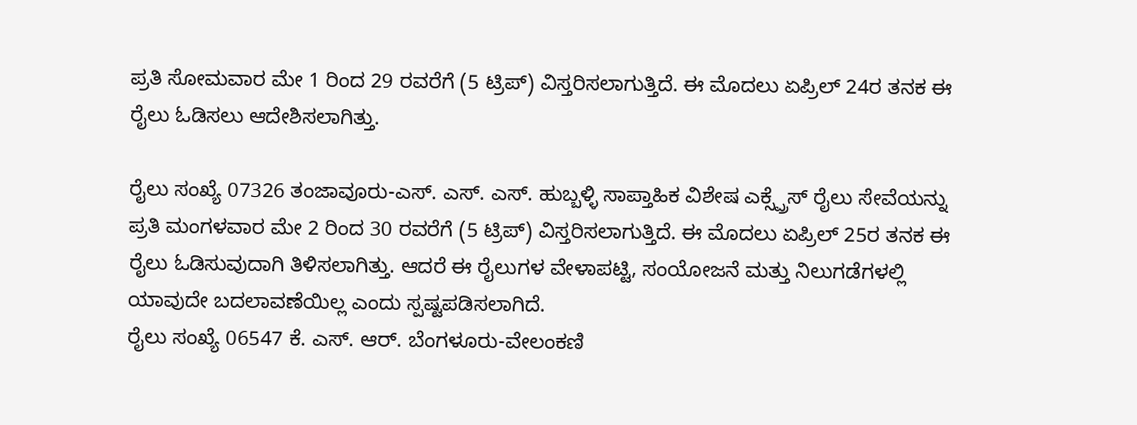ಪ್ರತಿ ಸೋಮವಾರ ಮೇ 1 ರಿಂದ 29 ರವರೆಗೆ (5 ಟ್ರಿಪ್) ವಿಸ್ತರಿಸಲಾಗುತ್ತಿದೆ. ಈ ಮೊದಲು ಏಪ್ರಿಲ್ 24ರ ತನಕ ಈ ರೈಲು ಓಡಿಸಲು ಆದೇಶಿಸಲಾಗಿತ್ತು.

ರೈಲು ಸಂಖ್ಯೆ 07326 ತಂಜಾವೂರು-ಎಸ್. ಎಸ್. ಎಸ್. ಹುಬ್ಬಳ್ಳಿ ಸಾಪ್ತಾಹಿಕ ವಿಶೇಷ ಎಕ್ಸ್ಪ್ರೆಸ್ ರೈಲು ಸೇವೆಯನ್ನು ಪ್ರತಿ ಮಂಗಳವಾರ ಮೇ 2 ರಿಂದ 30 ರವರೆಗೆ (5 ಟ್ರಿಪ್) ವಿಸ್ತರಿಸಲಾಗುತ್ತಿದೆ. ಈ ಮೊದಲು ಏಪ್ರಿಲ್ 25ರ ತನಕ ಈ ರೈಲು ಓಡಿಸುವುದಾಗಿ ತಿಳಿಸಲಾಗಿತ್ತು. ಆದರೆ ಈ ರೈಲುಗಳ ವೇಳಾಪಟ್ಟಿ, ಸಂಯೋಜನೆ ಮತ್ತು ನಿಲುಗಡೆಗಳಲ್ಲಿ ಯಾವುದೇ ಬದಲಾವಣೆಯಿಲ್ಲ ಎಂದು ಸ್ಪಷ್ಟಪಡಿಸಲಾಗಿದೆ.
ರೈಲು ಸಂಖ್ಯೆ 06547 ಕೆ. ಎಸ್. ಆರ್. ಬೆಂಗಳೂರು-ವೇಲಂಕಣಿ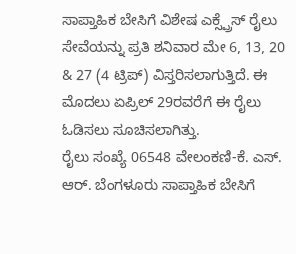ಸಾಪ್ತಾಹಿಕ ಬೇಸಿಗೆ ವಿಶೇಷ ಎಕ್ಸ್ಪ್ರೆಸ್ ರೈಲು ಸೇವೆಯನ್ನು ಪ್ರತಿ ಶನಿವಾರ ಮೇ 6, 13, 20 & 27 (4 ಟ್ರಿಪ್) ವಿಸ್ತರಿಸಲಾಗುತ್ತಿದೆ. ಈ ಮೊದಲು ಏಪ್ರಿಲ್ 29ರವರೆಗೆ ಈ ರೈಲು ಓಡಿಸಲು ಸೂಚಿಸಲಾಗಿತ್ತು.
ರೈಲು ಸಂಖ್ಯೆ 06548 ವೇಲಂಕಣಿ-ಕೆ. ಎಸ್. ಆರ್. ಬೆಂಗಳೂರು ಸಾಪ್ತಾಹಿಕ ಬೇಸಿಗೆ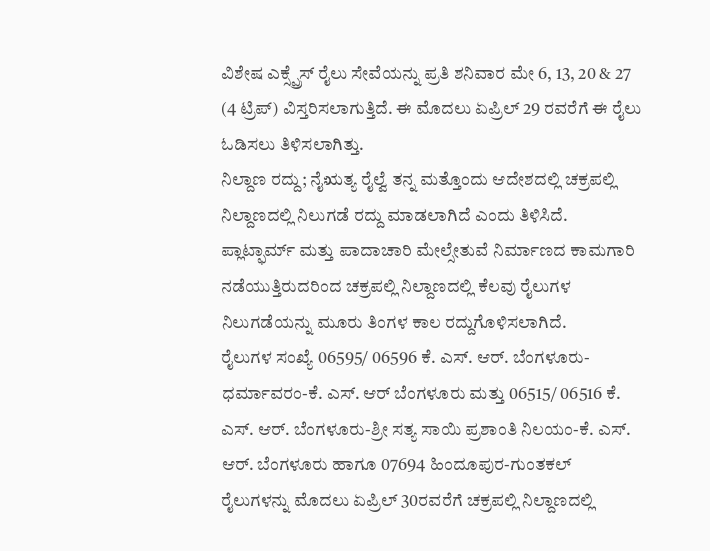ವಿಶೇಷ ಎಕ್ಸ್ಪ್ರೆಸ್ ರೈಲು ಸೇವೆಯನ್ನು ಪ್ರತಿ ಶನಿವಾರ ಮೇ 6, 13, 20 & 27 (4 ಟ್ರಿಪ್) ವಿಸ್ತರಿಸಲಾಗುತ್ತಿದೆ. ಈ ಮೊದಲು ಏಪ್ರಿಲ್ 29 ರವರೆಗೆ ಈ ರೈಲು ಓಡಿಸಲು ತಿಳಿಸಲಾಗಿತ್ತು.
ನಿಲ್ದಾಣ ರದ್ದು; ನೈಋತ್ಯ ರೈಲ್ವೆ ತನ್ನ ಮತ್ತೊಂದು ಆದೇಶದಲ್ಲಿ ಚಕ್ರಪಲ್ಲಿ ನಿಲ್ದಾಣದಲ್ಲಿ ನಿಲುಗಡೆ ರದ್ದು ಮಾಡಲಾಗಿದೆ ಎಂದು ತಿಳಿಸಿದೆ. ಪ್ಲಾಟ್ಫಾರ್ಮ್ ಮತ್ತು ಪಾದಾಚಾರಿ ಮೇಲ್ಸೇತುವೆ ನಿರ್ಮಾಣದ ಕಾಮಗಾರಿ ನಡೆಯುತ್ತಿರುದರಿಂದ ಚಕ್ರಪಲ್ಲಿ ನಿಲ್ದಾಣದಲ್ಲಿ ಕೆಲವು ರೈಲುಗಳ ನಿಲುಗಡೆಯನ್ನು ಮೂರು ತಿಂಗಳ ಕಾಲ ರದ್ದುಗೊಳಿಸಲಾಗಿದೆ.
ರೈಲುಗಳ ಸಂಖ್ಯೆ 06595/ 06596 ಕೆ. ಎಸ್. ಆರ್. ಬೆಂಗಳೂರು-ಧರ್ಮಾವರಂ-ಕೆ. ಎಸ್. ಆರ್ ಬೆಂಗಳೂರು ಮತ್ತು 06515/ 06516 ಕೆ. ಎಸ್. ಆರ್. ಬೆಂಗಳೂರು-ಶ್ರೀ ಸತ್ಯ ಸಾಯಿ ಪ್ರಶಾಂತಿ ನಿಲಯಂ-ಕೆ. ಎಸ್. ಆರ್. ಬೆಂಗಳೂರು ಹಾಗೂ 07694 ಹಿಂದೂಪುರ-ಗುಂತಕಲ್ ರೈಲುಗಳನ್ನು ಮೊದಲು ಏಪ್ರಿಲ್ 30ರವರೆಗೆ ಚಕ್ರಪಲ್ಲಿ ನಿಲ್ದಾಣದಲ್ಲಿ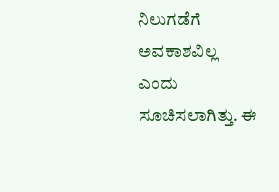ನಿಲುಗಡೆಗೆ ಅವಕಾಶವಿಲ್ಲ ಎಂದು ಸೂಚಿಸಲಾಗಿತ್ತು. ಈ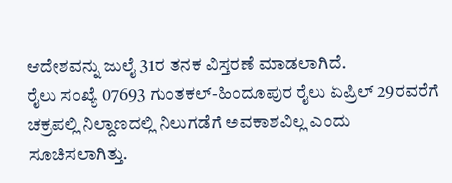ಆದೇಶವನ್ನು ಜುಲೈ 31ರ ತನಕ ವಿಸ್ತರಣೆ ಮಾಡಲಾಗಿದೆ.
ರೈಲು ಸಂಖ್ಯೆ 07693 ಗುಂತಕಲ್-ಹಿಂದೂಪುರ ರೈಲು ಏಪ್ರಿಲ್ 29ರವರೆಗೆ ಚಕ್ರಪಲ್ಲಿ ನಿಲ್ದಾಣದಲ್ಲಿ ನಿಲುಗಡೆಗೆ ಅವಕಾಶವಿಲ್ಲ ಎಂದು ಸೂಚಿಸಲಾಗಿತ್ತು.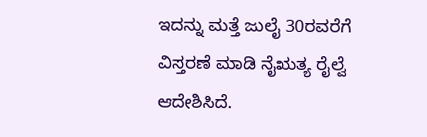ಇದನ್ನು ಮತ್ತೆ ಜುಲೈ 30ರವರೆಗೆ ವಿಸ್ತರಣೆ ಮಾಡಿ ನೈಋತ್ಯ ರೈಲ್ವೆ ಆದೇಶಿಸಿದೆ.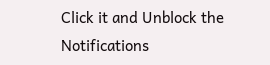Click it and Unblock the Notifications